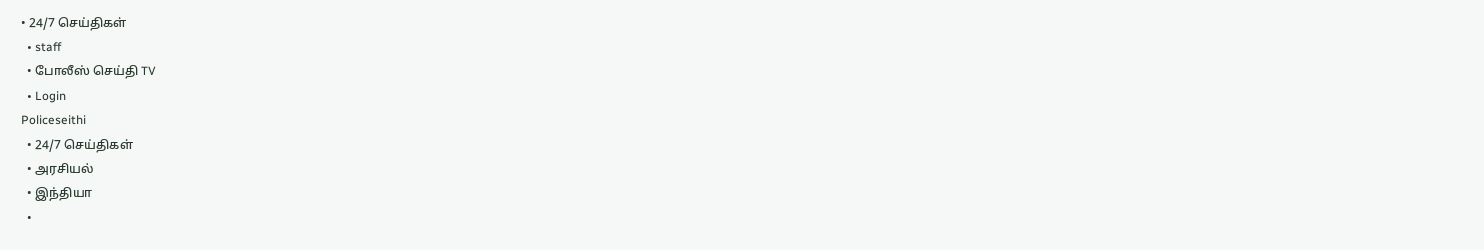• 24/7 செய்திகள்
  • staff
  • போலீஸ் செய்தி TV
  • Login
Policeseithi
  • 24/7 செய்திகள்
  • அரசியல்
  • இந்தியா
  •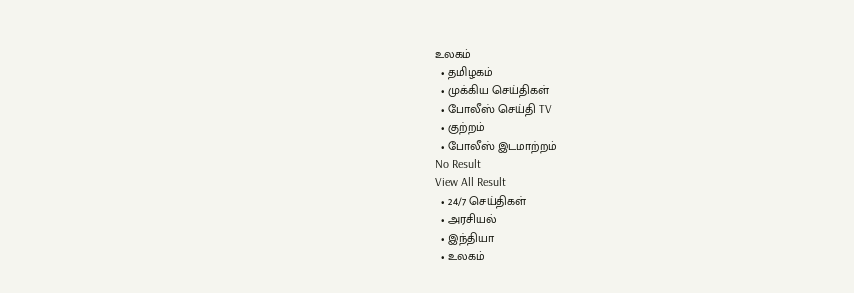உலகம்
  • தமிழகம்
  • முக்கிய செய்திகள்
  • போலீஸ் செய்தி TV
  • குற்றம்
  • போலீஸ் இடமாற்றம்
No Result
View All Result
  • 24/7 செய்திகள்
  • அரசியல்
  • இந்தியா
  • உலகம்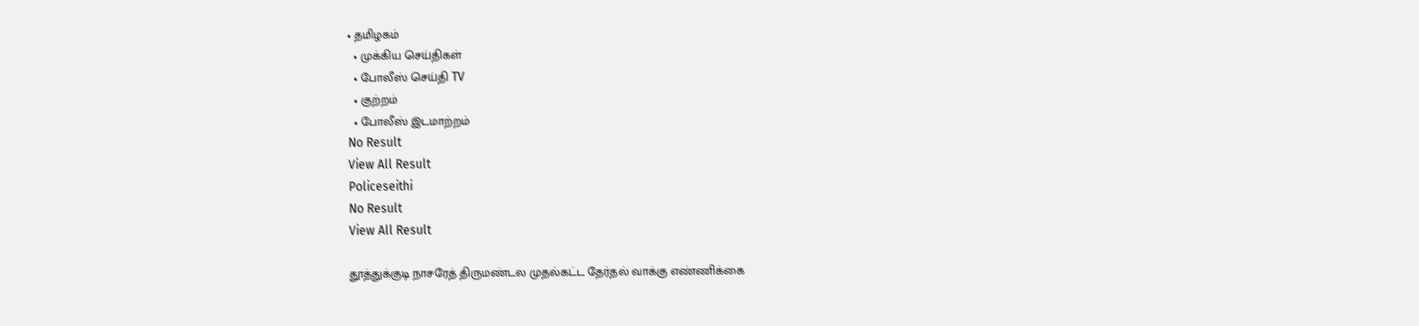• தமிழகம்
  • முக்கிய செய்திகள்
  • போலீஸ் செய்தி TV
  • குற்றம்
  • போலீஸ் இடமாற்றம்
No Result
View All Result
Policeseithi
No Result
View All Result

தூத்துக்குடி நாசரேத் திருமண்டல முதல்கட்ட தேர்தல் வாக்கு எண்ணிக்கை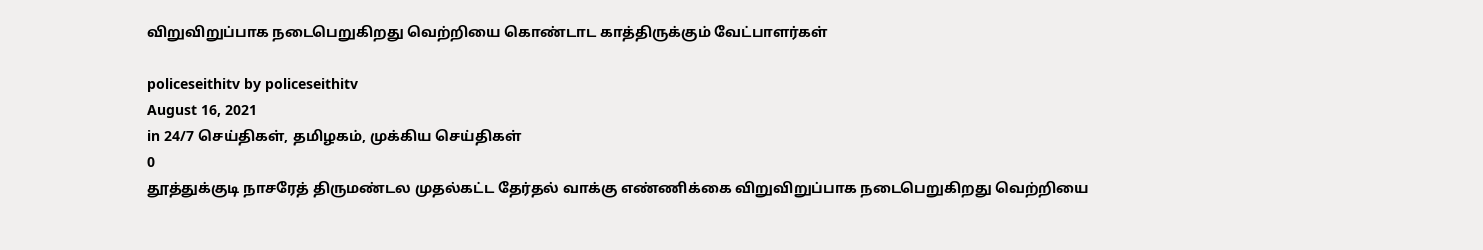விறுவிறுப்பாக நடைபெறுகிறது வெற்றியை கொண்டாட காத்திருக்கும் வேட்பாளர்கள்

policeseithitv by policeseithitv
August 16, 2021
in 24/7 செய்திகள், தமிழகம், முக்கிய செய்திகள்
0
தூத்துக்குடி நாசரேத் திருமண்டல முதல்கட்ட தேர்தல் வாக்கு எண்ணிக்கை விறுவிறுப்பாக நடைபெறுகிறது வெற்றியை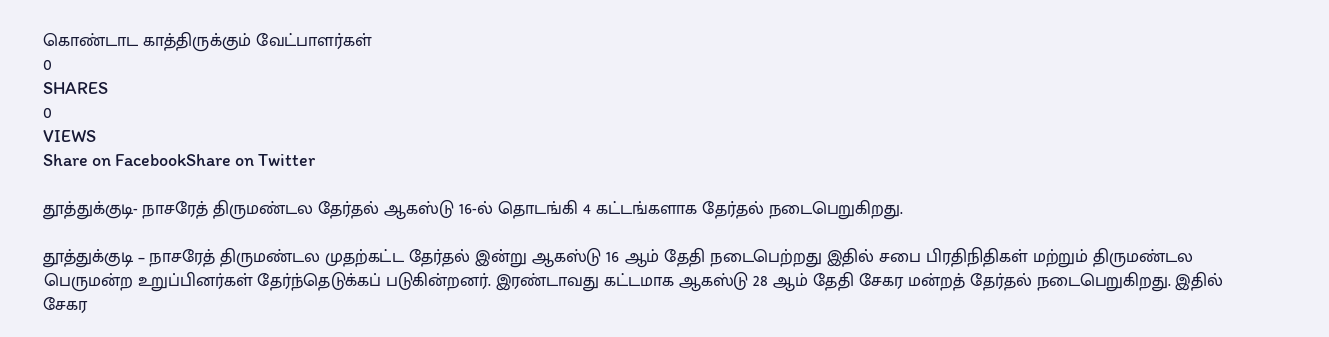கொண்டாட காத்திருக்கும் வேட்பாளர்கள்
0
SHARES
0
VIEWS
Share on FacebookShare on Twitter

தூத்துக்குடி- நாசரேத் திருமண்டல தேர்தல் ஆகஸ்டு 16-ல் தொடங்கி 4 கட்டங்களாக தேர்தல் நடைபெறுகிறது.

தூத்துக்குடி – நாசரேத் திருமண்டல முதற்கட்ட தேர்தல் இன்று ஆகஸ்டு 16 ஆம் தேதி நடைபெற்றது இதில் சபை பிரதிநிதிகள் மற்றும் திருமண்டல பெருமன்ற உறுப்பினர்கள் தேர்ந்தெடுக்கப் படுகின்றனர். இரண்டாவது கட்டமாக ஆகஸ்டு 28 ஆம் தேதி சேகர மன்றத் தேர்தல் நடைபெறுகிறது. இதில் சேகர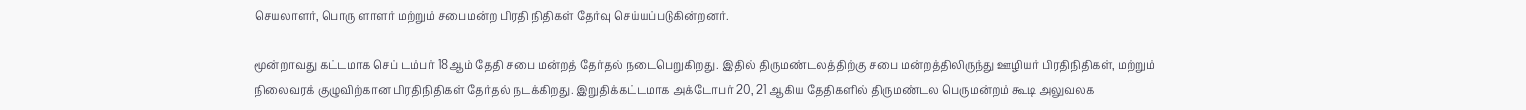செயலாளர், பொரு ளாளர் மற்றும் சபைமன்ற பிரதி நிதிகள் தேர்வு செய்யப்படுகின்றனர்.

மூன்றாவது கட்டமாக செப் டம்பர் 18ஆம் தேதி சபை மன்றத் தேர்தல் நடைபெறுகிறது. இதில் திருமண்டலத்திற்கு சபை மன்றத்திலிருந்து ஊழியர் பிரதிநிதிகள், மற்றும் நிலைவரக் குழுவிற்கான பிரதிநிதிகள் தேர்தல் நடக்கிறது. இறுதிக்கட்டமாக அக்டோபர் 20, 21 ஆகிய தேதிகளில் திருமண்டல பெருமன்றம் கூடி அலுவலக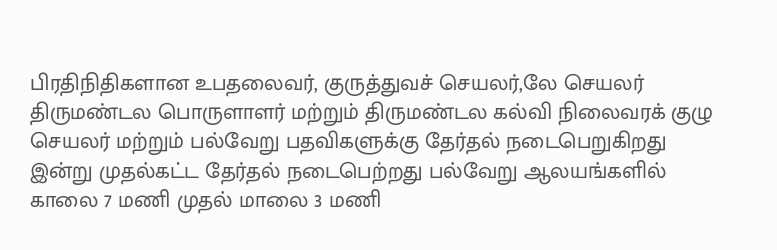பிரதிநிதிகளான உபதலைவர், குருத்துவச் செயலர்,லே செயலர் திருமண்டல பொருளாளர் மற்றும் திருமண்டல கல்வி நிலைவரக் குழு செயலர் மற்றும் பல்வேறு பதவிகளுக்கு தேர்தல் நடைபெறுகிறது இன்று முதல்கட்ட தேர்தல் நடைபெற்றது பல்வேறு ஆலயங்களில் காலை 7 மணி முதல் மாலை 3 மணி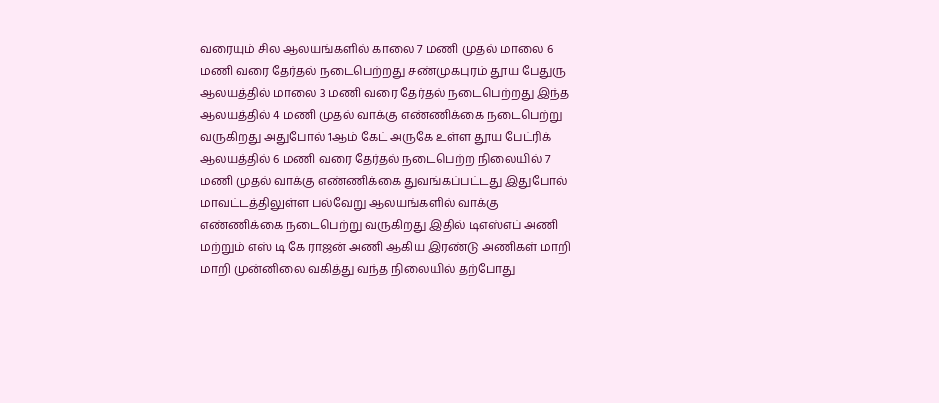வரையும் சில ஆலயங்களில் காலை 7 மணி முதல் மாலை 6 மணி வரை தேர்தல் நடைபெற்றது சண்முகபுரம் தூய பேதுரு ஆலயத்தில் மாலை 3 மணி வரை தேர்தல் நடைபெற்றது இந்த ஆலயத்தில் 4 மணி முதல் வாக்கு எண்ணிக்கை நடைபெற்று வருகிறது அதுபோல் 1ஆம் கேட் அருகே உள்ள தூய பேட்ரிக் ஆலயத்தில் 6 மணி வரை தேர்தல் நடைபெற்ற நிலையில் 7 மணி முதல் வாக்கு எண்ணிக்கை துவங்கப்பட்டது இதுபோல் மாவட்டத்திலுள்ள பல்வேறு ஆலயங்களில் வாக்கு எண்ணிக்கை நடைபெற்று வருகிறது இதில் டிஎஸ்எப் அணி மற்றும் எஸ் டி கே ராஜன் அணி ஆகிய இரண்டு அணிகள் மாறி மாறி முன்னிலை வகித்து வந்த நிலையில் தற்போது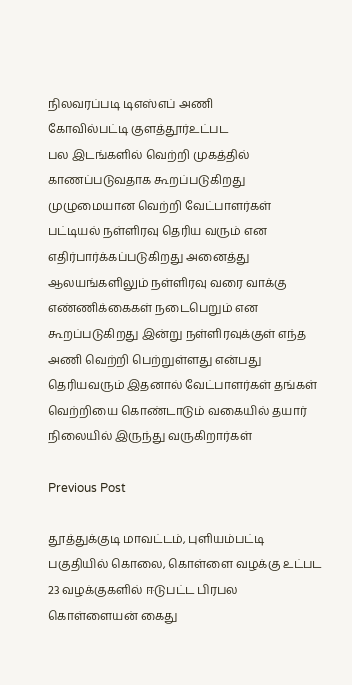நிலவரப்படி டிஎஸ்எப் அணி
கோவில்பட்டி குளத்தூர்உட்பட
பல இடங்களில் வெற்றி முகத்தில் காணப்படுவதாக கூறப்படுகிறது முழுமையான வெற்றி வேட்பாளர்கள் பட்டியல் நள்ளிரவு தெரிய வரும் என எதிர்பார்க்கப்படுகிறது அனைத்து ஆலயங்களிலும் நள்ளிரவு வரை வாக்கு எண்ணிக்கைகள் நடைபெறும் என கூறப்படுகிறது இன்று நள்ளிரவுக்குள் எந்த அணி வெற்றி பெற்றுள்ளது என்பது தெரியவரும் இதனால் வேட்பாளர்கள் தங்கள் வெற்றியை கொண்டாடும் வகையில் தயார் நிலையில் இருந்து வருகிறார்கள்

Previous Post

தூத்துக்குடி மாவட்டம், புளியம்பட்டி பகுதியில் கொலை, கொள்ளை வழக்கு உட்பட 23 வழக்குகளில் ஈடுபட்ட பிரபல கொள்ளையன் கைது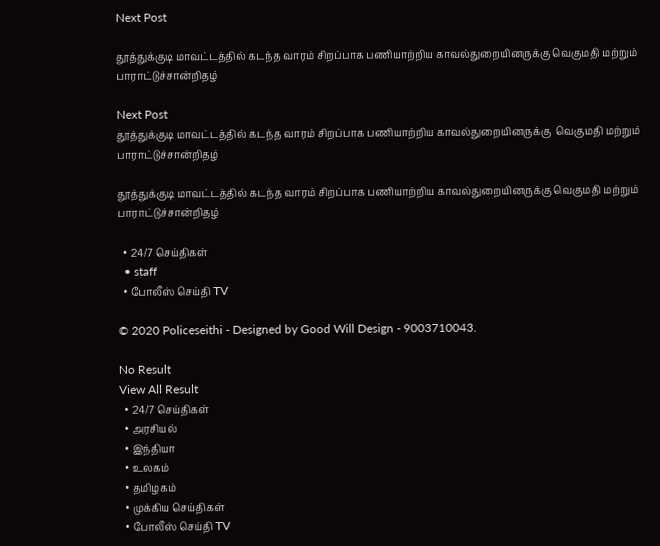Next Post

தூத்துக்குடி மாவட்டத்தில் கடந்த வாரம் சிறப்பாக பணியாற்றிய காவல்துறையினருக்கு வெகுமதி மற்றும் பாராட்டுச்சான்றிதழ்

Next Post
தூத்துக்குடி மாவட்டத்தில் கடந்த வாரம் சிறப்பாக பணியாற்றிய காவல்துறையினருக்கு  வெகுமதி மற்றும் பாராட்டுச்சான்றிதழ்

தூத்துக்குடி மாவட்டத்தில் கடந்த வாரம் சிறப்பாக பணியாற்றிய காவல்துறையினருக்கு வெகுமதி மற்றும் பாராட்டுச்சான்றிதழ்

  • 24/7 செய்திகள்
  • staff
  • போலீஸ் செய்தி TV

© 2020 Policeseithi - Designed by Good Will Design - 9003710043.

No Result
View All Result
  • 24/7 செய்திகள்
  • அரசியல்
  • இந்தியா
  • உலகம்
  • தமிழகம்
  • முக்கிய செய்திகள்
  • போலீஸ் செய்தி TV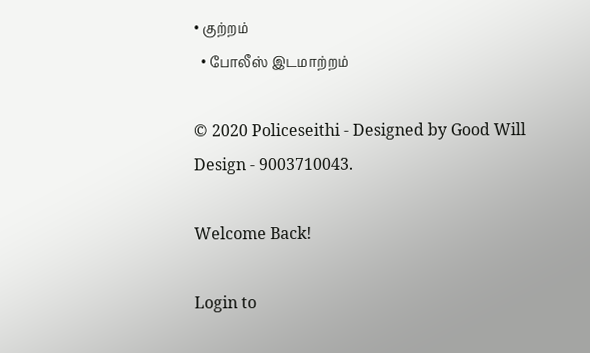• குற்றம்
  • போலீஸ் இடமாற்றம்

© 2020 Policeseithi - Designed by Good Will Design - 9003710043.

Welcome Back!

Login to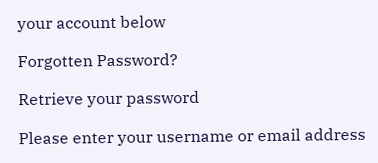your account below

Forgotten Password?

Retrieve your password

Please enter your username or email address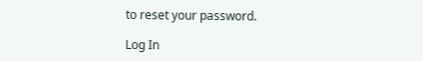to reset your password.

Log In